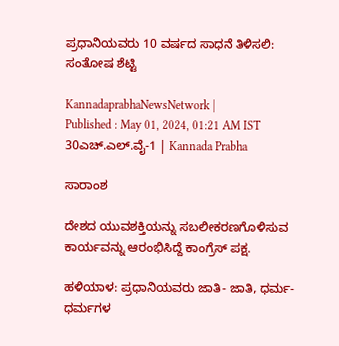ಪ್ರಧಾನಿಯವರು 10 ವರ್ಷದ ಸಾಧನೆ ತಿಳಿಸಲಿ: ಸಂತೋಷ ಶೆಟ್ಟಿ

KannadaprabhaNewsNetwork |
Published : May 01, 2024, 01:21 AM IST
30ಎಚ್.ಎಲ್.ವೈ-1 | Kannada Prabha

ಸಾರಾಂಶ

ದೇಶದ ಯುವಶಕ್ತಿಯನ್ನು ಸಬಲೀಕರಣಗೊಳಿಸುವ ಕಾರ್ಯವನ್ನು ಆರಂಭಿಸಿದ್ದೆ ಕಾಂಗ್ರೆಸ್ ಪಕ್ಷ.

ಹಳಿಯಾಳ: ಪ್ರಧಾನಿಯವರು ಜಾತಿ- ಜಾತಿ, ಧರ್ಮ- ಧರ್ಮಗಳ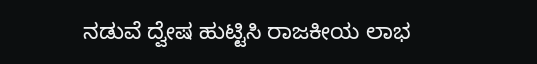ನಡುವೆ ದ್ವೇಷ ಹುಟ್ಟಿಸಿ ರಾಜಕೀಯ ಲಾಭ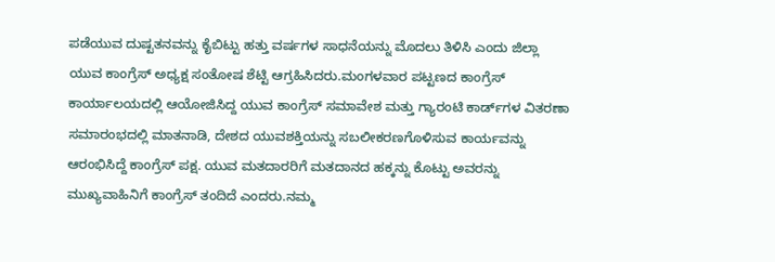ಪಡೆಯುವ ದುಷ್ಟತನವನ್ನು ಕೈಬಿಟ್ಟು ಹತ್ತು ವರ್ಷಗಳ ಸಾಧನೆಯನ್ನು ಮೊದಲು ತಿಳಿಸಿ ಎಂದು ಜಿಲ್ಲಾ ಯುವ ಕಾಂಗ್ರೆಸ್ ಅಧ್ಯಕ್ಷ ಸಂತೋಷ ಶೆಟ್ಟಿ ಆಗ್ರಹಿಸಿದರು.ಮಂಗಳವಾರ ಪಟ್ಟಣದ ಕಾಂಗ್ರೆಸ್ ಕಾರ್ಯಾಲಯದಲ್ಲಿ ಆಯೋಜಿಸಿದ್ದ ಯುವ ಕಾಂಗ್ರೆಸ್ ಸಮಾವೇಶ ಮತ್ತು ಗ್ಯಾರಂಟಿ ಕಾರ್ಡ್‌ಗಳ ವಿತರಣಾ ಸಮಾರಂಭದಲ್ಲಿ ಮಾತನಾಡಿ, ದೇಶದ ಯುವಶಕ್ತಿಯನ್ನು ಸಬಲೀಕರಣಗೊಳಿಸುವ ಕಾರ್ಯವನ್ನು ಆರಂಭಿಸಿದ್ದೆ ಕಾಂಗ್ರೆಸ್ ಪಕ್ಷ. ಯುವ ಮತದಾರರಿಗೆ ಮತದಾನದ ಹಕ್ಕನ್ನು ಕೊಟ್ಟು ಅವರನ್ನು ಮುಖ್ಯವಾಹಿನಿಗೆ ಕಾಂಗ್ರೆಸ್‌ ತಂದಿದೆ ಎಂದರು.ನಮ್ಮ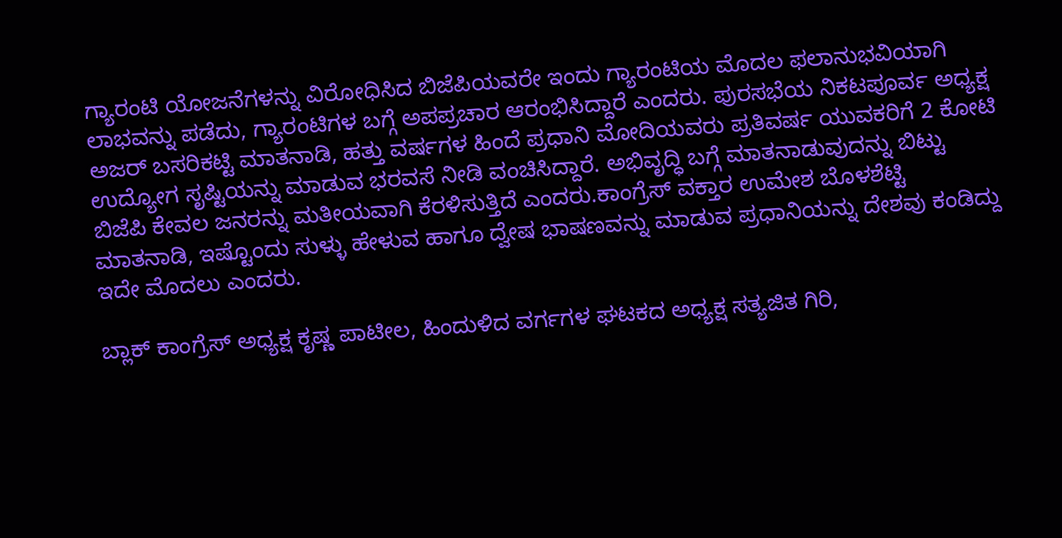ಗ್ಯಾರಂಟಿ ಯೋಜನೆಗಳನ್ನು ವಿರೋಧಿಸಿದ ಬಿಜೆಪಿಯವರೇ ಇಂದು ಗ್ಯಾರಂಟಿಯ ಮೊದಲ ಫಲಾನುಭವಿಯಾಗಿ ಲಾಭವನ್ನು ಪಡೆದು, ಗ್ಯಾರಂಟಿಗಳ ಬಗ್ಗೆ ಅಪಪ್ರಚಾರ ಆರಂಭಿಸಿದ್ದಾರೆ ಎಂದರು. ಪುರಸಭೆಯ ನಿಕಟಪೂರ್ವ ಅಧ್ಯಕ್ಷ ಅಜರ್ ಬಸರಿಕಟ್ಟಿ ಮಾತನಾಡಿ, ಹತ್ತು ವರ್ಷಗಳ ಹಿಂದೆ ಪ್ರಧಾನಿ ಮೋದಿಯವರು ಪ್ರತಿವರ್ಷ ಯುವಕರಿಗೆ 2 ಕೋಟಿ ಉದ್ಯೋಗ ಸೃಷ್ಟಿಯನ್ನು ಮಾಡುವ ಭರವಸೆ ನೀಡಿ ವಂಚಿಸಿದ್ದಾರೆ. ಅಭಿವೃದ್ಧಿ ಬಗ್ಗೆ ಮಾತನಾಡುವುದನ್ನು ಬಿಟ್ಟು ಬಿಜೆಪಿ ಕೇವಲ ಜನರನ್ನು ಮತೀಯವಾಗಿ ಕೆರಳಿಸುತ್ತಿದೆ ಎಂದರು.ಕಾಂಗ್ರೆಸ್ ವಕ್ತಾರ ಉಮೇಶ ಬೊಳಶೆಟ್ಟಿ ಮಾತನಾಡಿ, ಇಷ್ಟೊಂದು ಸುಳ್ಳು ಹೇಳುವ ಹಾಗೂ ದ್ವೇಷ ಭಾಷಣವನ್ನು ಮಾಡುವ ಪ್ರಧಾನಿಯನ್ನು ದೇಶವು ಕಂಡಿದ್ದು ಇದೇ ಮೊದಲು ಎಂದರು.

ಬ್ಲಾಕ್ ಕಾಂಗ್ರೆಸ್ ಅಧ್ಯಕ್ಷ ಕೃಷ್ಣ ಪಾಟೀಲ, ಹಿಂದುಳಿದ ವರ್ಗಗಳ ಘಟಕದ ಅಧ್ಯಕ್ಷ ಸತ್ಯಜಿತ ಗಿರಿ,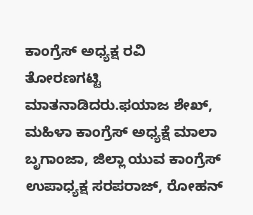ಕಾಂಗ್ರೆಸ್ ಅಧ್ಯಕ್ಷ ರವಿ ತೋರಣಗಟ್ಟಿ ಮಾತನಾಡಿದರು.ಫಯಾಜ ಶೇಖ್, ಮಹಿಳಾ ಕಾಂಗ್ರೆಸ್ ಅಧ್ಯಕ್ಷೆ ಮಾಲಾ ಬೃಗಾಂಜಾ, ಜಿಲ್ಲಾ ಯುವ ಕಾಂಗ್ರೆಸ್ ಉಪಾಧ್ಯಕ್ಷ ಸರಪರಾಜ್, ರೋಹನ್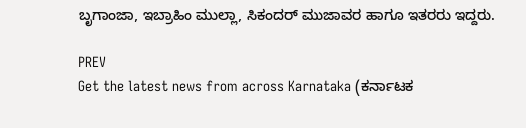ಬೃಗಾಂಜಾ, ಇಬ್ರಾಹಿಂ ಮುಲ್ಲಾ, ಸಿಕಂದರ್ ಮುಜಾವರ ಹಾಗೂ ಇತರರು ಇದ್ದರು.

PREV
Get the latest news from across Karnataka (ಕರ್ನಾಟಕ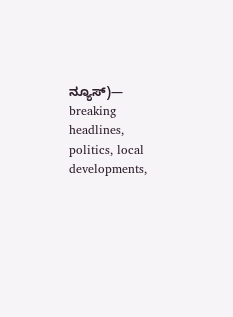ನ್ಯೂಸ್)— breaking headlines, politics, local developments,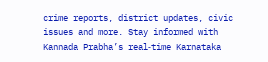crime reports, district updates, civic issues and more. Stay informed with Kannada Prabha’s real‑time Karnataka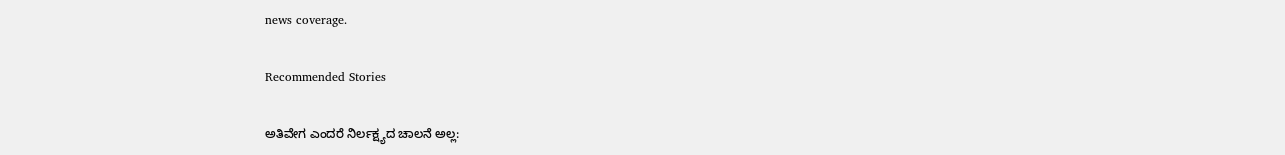news coverage.

Recommended Stories

ಅತಿವೇಗ ಎಂದರೆ ನಿರ್ಲಕ್ಷ್ಯದ ಚಾಲನೆ ಅಲ್ಲ: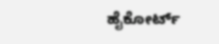ಹೈಕೋರ್ಟ್‌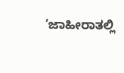‘ಜಾಹೀರಾತಲ್ಲಿ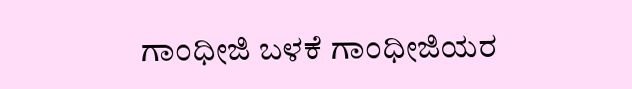ಗಾಂಧೀಜಿ ಬಳಕೆ ಗಾಂಧೀಜಿಯರ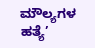ಮೌಲ್ಯಗಳ ಹತ್ಯೆ’